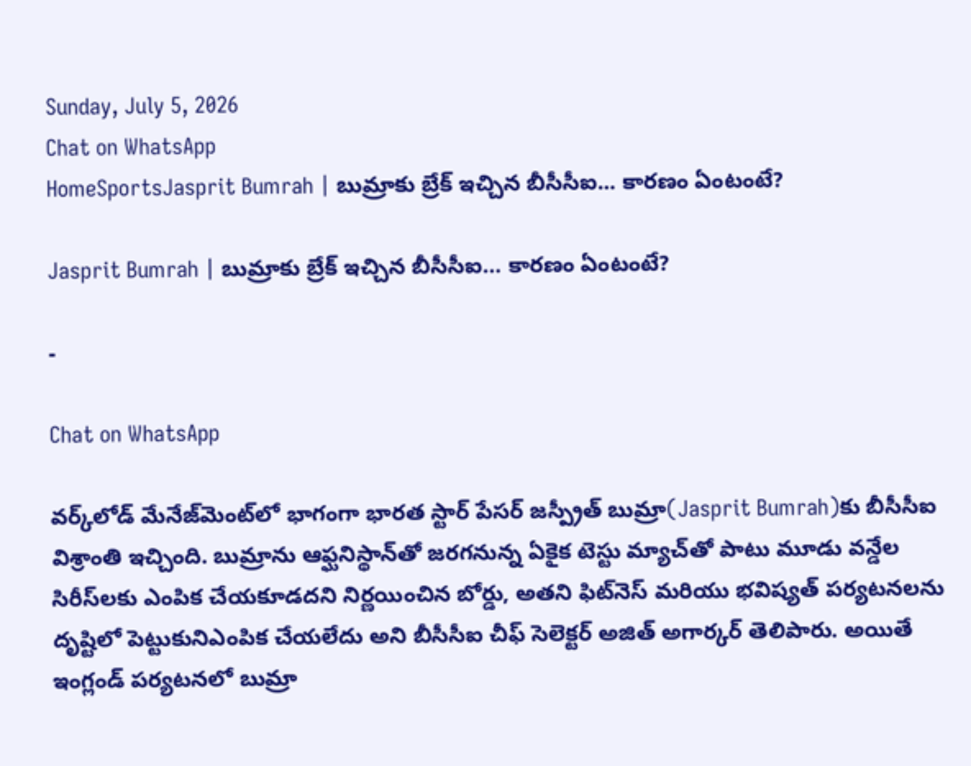Sunday, July 5, 2026
Chat on WhatsApp
HomeSportsJasprit Bumrah | బుమ్రాకు బ్రేక్ ఇచ్చిన బీసీసీఐ... కారణం ఏంటంటే?

Jasprit Bumrah | బుమ్రాకు బ్రేక్ ఇచ్చిన బీసీసీఐ… కారణం ఏంటంటే?

-

Chat on WhatsApp

వర్క్‌లోడ్ మేనేజ్‌మెంట్‌లో భాగంగా భారత స్టార్ పేసర్ జస్ప్రీత్ బుమ్రా(Jasprit Bumrah)కు బీసీసీఐ విశ్రాంతి ఇచ్చింది. బుమ్రాను ఆఫ్ఘనిస్థాన్‌తో జరగనున్న ఏకైక టెస్టు మ్యాచ్‌తో పాటు మూడు వన్డేల సిరీస్‌లకు ఎంపిక చేయకూడదని నిర్ణయించిన బోర్డు, అతని ఫిట్‌నెస్ మరియు భవిష్యత్ పర్యటనలను దృష్టిలో పెట్టుకునిఎంపిక చేయలేదు అని బీసీసీఐ చీఫ్ సెలెక్టర్ అజిత్ అగార్కర్ తెలిపారు. అయితే ఇంగ్లండ్ పర్యటనలో బుమ్రా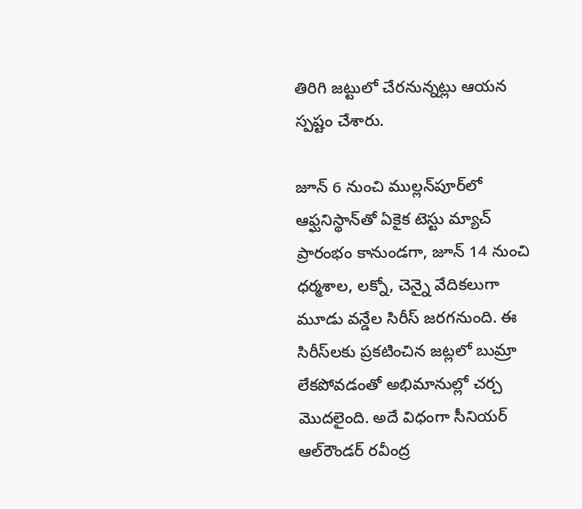తిరిగి జట్టులో చేరనున్నట్లు ఆయన స్పష్టం చేశారు.

జూన్ 6 నుంచి ముల్లన్‌పూర్‌లో ఆఫ్ఘనిస్థాన్‌తో ఏకైక టెస్టు మ్యాచ్ ప్రారంభం కానుండగా, జూన్ 14 నుంచి ధర్మశాల, లక్నో, చెన్నై వేదికలుగా మూడు వన్డేల సిరీస్ జరగనుంది. ఈ సిరీస్‌లకు ప్రకటించిన జట్లలో బుమ్రా లేకపోవడంతో అభిమానుల్లో చర్చ మొదలైంది. అదే విధంగా సీనియర్ ఆల్‌రౌండర్ రవీంద్ర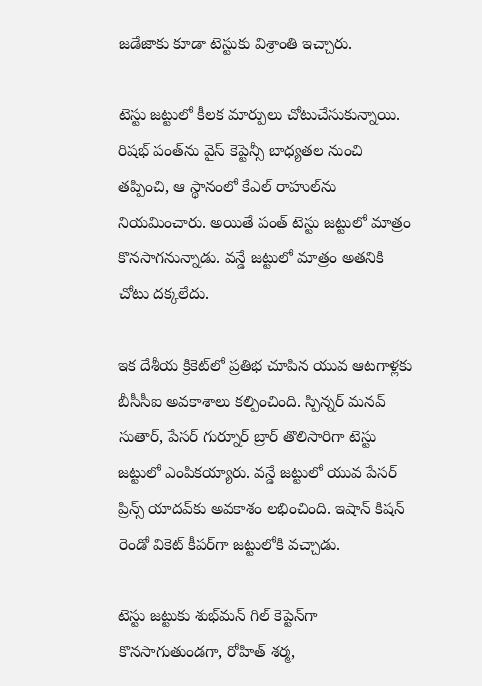జడేజాకు కూడా టెస్టుకు విశ్రాంతి ఇచ్చారు.

టెస్టు జట్టులో కీలక మార్పులు చోటుచేసుకున్నాయి. రిషభ్ పంత్‌ను వైస్ కెప్టెన్సీ బాధ్యతల నుంచి తప్పించి, ఆ స్థానంలో కేఎల్ రాహుల్‌ను నియమించారు. అయితే పంత్ టెస్టు జట్టులో మాత్రం కొనసాగనున్నాడు. వన్డే జట్టులో మాత్రం అతనికి చోటు దక్కలేదు.

ఇక దేశీయ క్రికెట్‌లో ప్రతిభ చూపిన యువ ఆటగాళ్లకు బీసీసీఐ అవకాశాలు కల్పించింది. స్పిన్నర్ మనవ్ సుతార్, పేసర్ గుర్నూర్ బ్రార్ తొలిసారిగా టెస్టు జట్టులో ఎంపికయ్యారు. వన్డే జట్టులో యువ పేసర్ ప్రిన్స్ యాదవ్‌కు అవకాశం లభించింది. ఇషాన్ కిషన్ రెండో వికెట్ కీపర్‌గా జట్టులోకి వచ్చాడు.

టెస్టు జట్టుకు శుభ్‌మన్ గిల్ కెప్టెన్‌గా కొనసాగుతుండగా, రోహిత్ శర్మ,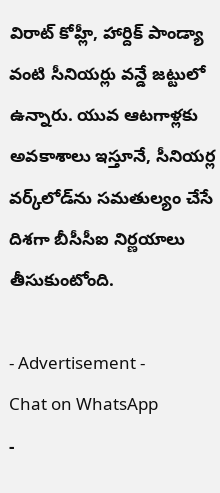విరాట్ కోహ్లీ, హార్దిక్ పాండ్యా వంటి సీనియర్లు వన్డే జట్టులో ఉన్నారు. యువ ఆటగాళ్లకు అవకాశాలు ఇస్తూనే, సీనియర్ల వర్క్‌లోడ్‌ను సమతుల్యం చేసే దిశగా బీసీసీఐ నిర్ణయాలు తీసుకుంటోంది.

- Advertisement -
Chat on WhatsApp
-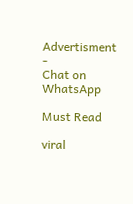Advertisment -
Chat on WhatsApp

Must Read

viral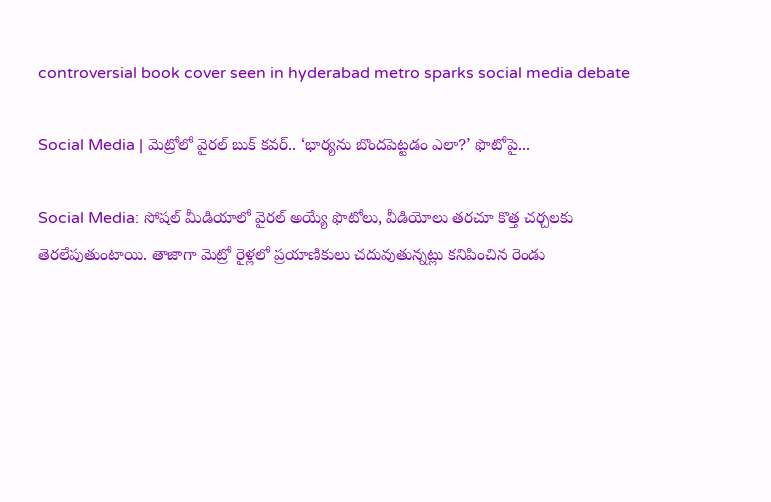controversial book cover seen in hyderabad metro sparks social media debate

Social Media | మెట్రోలో వైరల్ బుక్ కవర్.. ‘భార్యను బొందపెట్టడం ఎలా?’ ఫొటోపై...

Social Media: సోషల్ మీడియాలో వైరల్ అయ్యే ఫొటోలు, వీడియోలు తరచూ కొత్త చర్చలకు తెరలేపుతుంటాయి. తాజాగా మెట్రో రైళ్లలో ప్రయాణికులు చదువుతున్నట్లు కనిపించిన రెండు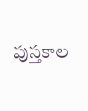పుస్తకాల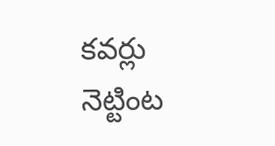కవర్లు నెట్టింట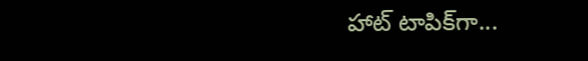హాట్ టాపిక్‌గా...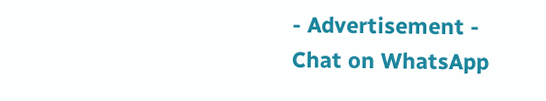- Advertisement -
Chat on WhatsApp